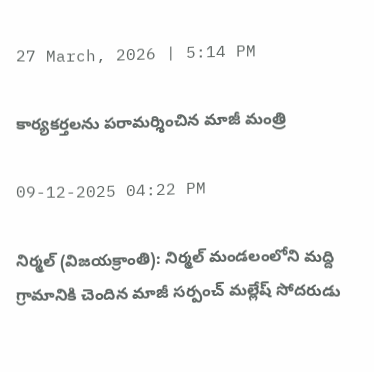27 March, 2026 | 5:14 PM

కార్యకర్తలను పరామర్శించిన మాజీ మంత్రి

09-12-2025 04:22 PM

నిర్మల్ (విజయక్రాంతి): నిర్మల్ మండలంలోని మద్ది గ్రామానికి చెందిన మాజీ సర్పంచ్ మల్లేష్ సోదరుడు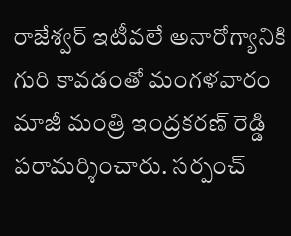రాజేశ్వర్ ఇటీవలే అనారోగ్యానికి గురి కావడంతో మంగళవారం మాజీ మంత్రి ఇంద్రకరణ్ రెడ్డి పరామర్శించారు. సర్పంచ్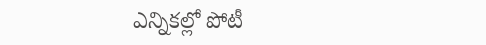ఎన్నికల్లో పోటీ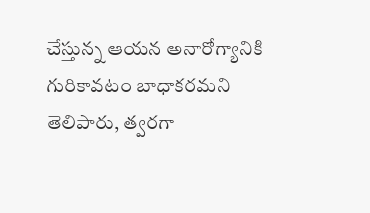చేస్తున్న ఆయన అనారోగ్యానికి గురికావటం బాధాకరమని తెలిపారు, త్వరగా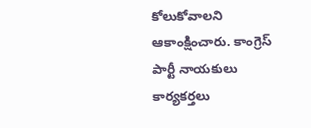కోలుకోవాలని ఆకాంక్షించారు. కాంగ్రెస్ పార్టీ నాయకులు కార్యకర్తలు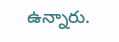ఉన్నారు.